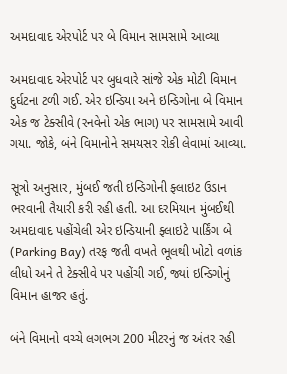અમદાવાદ એરપોર્ટ પર બે વિમાન સામસામે આવ્યા

અમદાવાદ એરપોર્ટ પર બુધવારે સાંજે એક મોટી વિમાન દુર્ઘટના ટળી ગઈ. એર ઇન્ડિયા અને ઇન્ડિગોના બે વિમાન એક જ ટેક્સીવે (રનવેનો એક ભાગ) પર સામસામે આવી ગયા. જોકે, બંને વિમાનોને સમયસર રોકી લેવામાં આવ્યા.

સૂત્રો અનુસાર, મુંબઈ જતી ઇન્ડિગોની ફ્લાઇટ ઉડાન ભરવાની તૈયારી કરી રહી હતી. આ દરમિયાન મુંબઈથી અમદાવાદ પહોંચેલી એર ઇન્ડિયાની ફ્લાઇટે પાર્કિંગ બે (Parking Bay) તરફ જતી વખતે ભૂલથી ખોટો વળાંક લીધો અને તે ટેક્સીવે પર પહોંચી ગઈ, જ્યાં ઇન્ડિગોનું વિમાન હાજર હતું.

બંને વિમાનો વચ્ચે લગભગ 200 મીટરનું જ અંતર રહી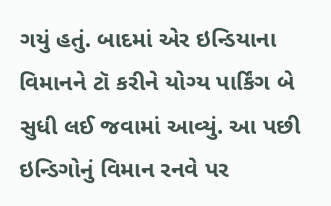ગયું હતું. બાદમાં એર ઇન્ડિયાના વિમાનને ટૉ કરીને યોગ્ય પાર્કિંગ બે સુધી લઈ જવામાં આવ્યું. આ પછી ઇન્ડિગોનું વિમાન રનવે પર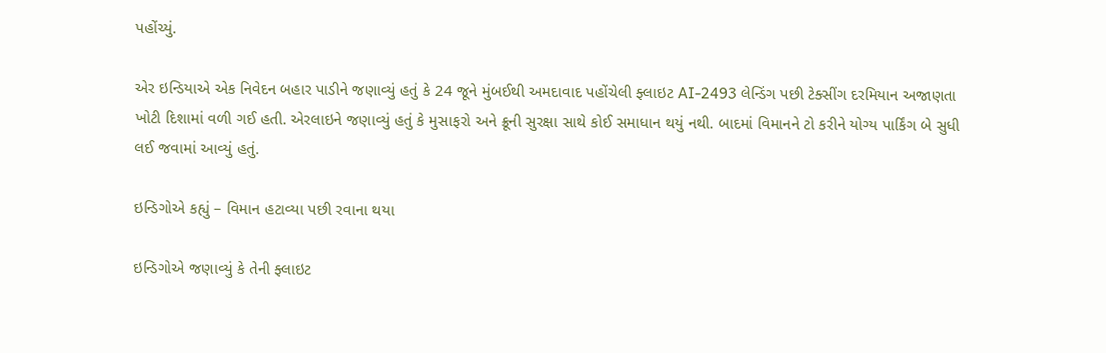પહોંચ્યું.

એર ઇન્ડિયાએ એક નિવેદન બહાર પાડીને જણાવ્યું હતું કે 24 જૂને મુંબઈથી અમદાવાદ પહોંચેલી ફ્લાઇટ AI-2493 લેન્ડિંગ પછી ટેક્સીંગ દરમિયાન અજાણતા ખોટી દિશામાં વળી ગઈ હતી. એરલાઇને જણાવ્યું હતું કે મુસાફરો અને ક્રૂની સુરક્ષા સાથે કોઈ સમાધાન થયું નથી. બાદમાં વિમાનને ટો કરીને યોગ્ય પાર્કિંગ બે સુધી લઈ જવામાં આવ્યું હતું.

ઇન્ડિગોએ કહ્યું – વિમાન હટાવ્યા પછી રવાના થયા

ઇન્ડિગોએ જણાવ્યું કે તેની ફ્લાઇટ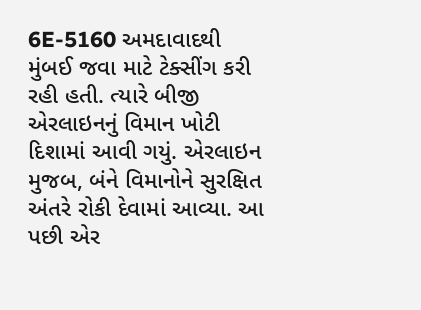6E-5160 અમદાવાદથી મુંબઈ જવા માટે ટેક્સીંગ કરી રહી હતી. ત્યારે બીજી એરલાઇનનું વિમાન ખોટી દિશામાં આવી ગયું. એરલાઇન મુજબ, બંને વિમાનોને સુરક્ષિત અંતરે રોકી દેવામાં આવ્યા. આ પછી એર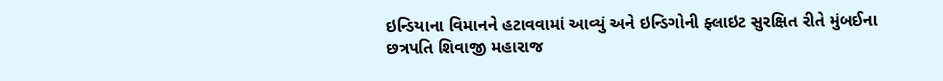ઇન્ડિયાના વિમાનને હટાવવામાં આવ્યું અને ઇન્ડિગોની ફ્લાઇટ સુરક્ષિત રીતે મુંબઈના છત્રપતિ શિવાજી મહારાજ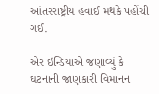આંતરરાષ્ટ્રીય હવાઈ મથકે પહોંચી ગઈ.

એર ઇન્ડિયાએ જણાવ્યું કે ઘટનાની જાણકારી વિમાનન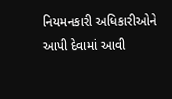નિયમનકારી અધિકારીઓને આપી દેવામાં આવી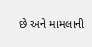છે અને મામલાની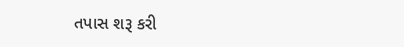તપાસ શરૂ કરી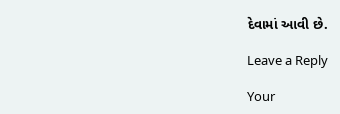દેવામાં આવી છે.

Leave a Reply

Your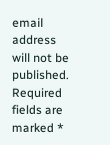email address will not be published. Required fields are marked *